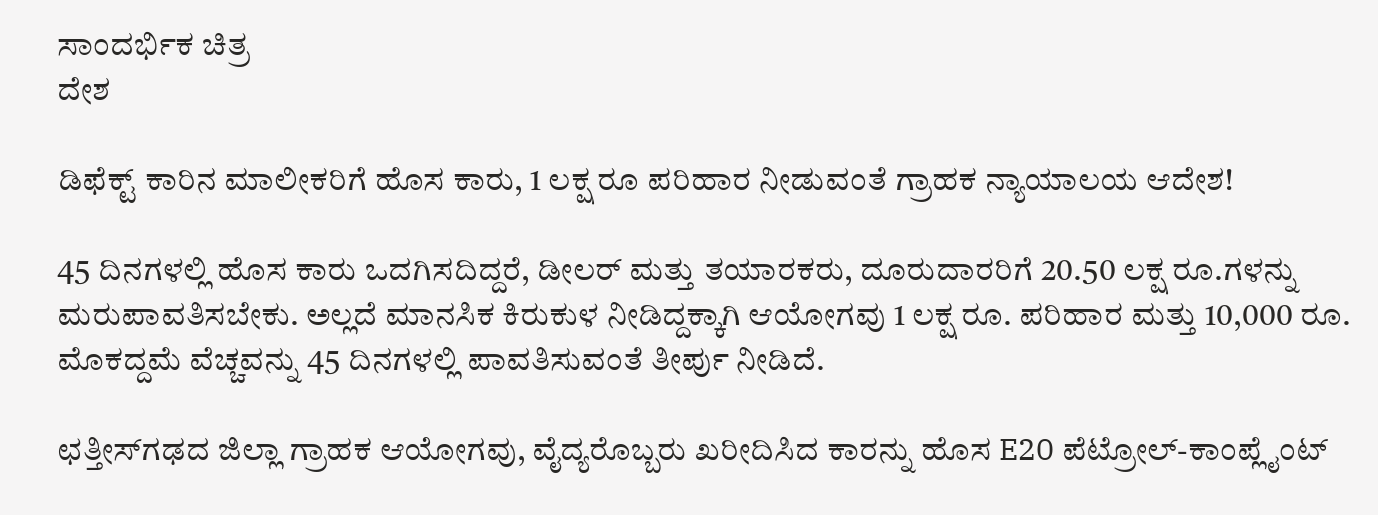ಸಾಂದರ್ಭಿಕ ಚಿತ್ರ
ದೇಶ

ಡಿಫೆಕ್ಟ್ ಕಾರಿನ ಮಾಲೀಕರಿಗೆ ಹೊಸ ಕಾರು, 1 ಲಕ್ಷ ರೂ ಪರಿಹಾರ ನೀಡುವಂತೆ ಗ್ರಾಹಕ ನ್ಯಾಯಾಲಯ ಆದೇಶ!

45 ದಿನಗಳಲ್ಲಿ ಹೊಸ ಕಾರು ಒದಗಿಸದಿದ್ದರೆ, ಡೀಲರ್ ಮತ್ತು ತಯಾರಕರು, ದೂರುದಾರರಿಗೆ 20.50 ಲಕ್ಷ ರೂ.ಗಳನ್ನು ಮರುಪಾವತಿಸಬೇಕು. ಅಲ್ಲದೆ ಮಾನಸಿಕ ಕಿರುಕುಳ ನೀಡಿದ್ದಕ್ಕಾಗಿ ಆಯೋಗವು 1 ಲಕ್ಷ ರೂ. ಪರಿಹಾರ ಮತ್ತು 10,000 ರೂ. ಮೊಕದ್ದಮೆ ವೆಚ್ಚವನ್ನು 45 ದಿನಗಳಲ್ಲಿ ಪಾವತಿಸುವಂತೆ ತೀರ್ಪು ನೀಡಿದೆ.

ಛತ್ತೀಸ್‌ಗಢದ ಜಿಲ್ಲಾ ಗ್ರಾಹಕ ಆಯೋಗವು, ವೈದ್ಯರೊಬ್ಬರು ಖರೀದಿಸಿದ ಕಾರನ್ನು ಹೊಸ E20 ಪೆಟ್ರೋಲ್-ಕಾಂಪ್ಲೈಂಟ್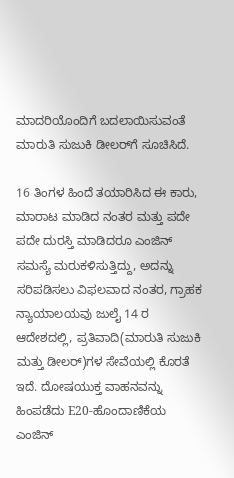ಮಾದರಿಯೊಂದಿಗೆ ಬದಲಾಯಿಸುವಂತೆ ಮಾರುತಿ ಸುಜುಕಿ ಡೀಲರ್‌ಗೆ ಸೂಚಿಸಿದೆ.

16 ತಿಂಗಳ ಹಿಂದೆ ತಯಾರಿಸಿದ ಈ ಕಾರು, ಮಾರಾಟ ಮಾಡಿದ ನಂತರ ಮತ್ತು ಪದೇ ಪದೇ ದುರಸ್ತಿ ಮಾಡಿದರೂ ಎಂಜಿನ್ ಸಮಸ್ಯೆ ಮರುಕಳಿಸುತ್ತಿದ್ದು, ಅದನ್ನು ಸರಿಪಡಿಸಲು ವಿಫಲವಾದ ನಂತರ, ಗ್ರಾಹಕ ನ್ಯಾಯಾಲಯವು ಜುಲೈ 14 ರ ಆದೇಶದಲ್ಲಿ, ಪ್ರತಿವಾದಿ(ಮಾರುತಿ ಸುಜುಕಿ ಮತ್ತು ಡೀಲರ್)ಗಳ ಸೇವೆಯಲ್ಲಿ ಕೊರತೆ ಇದೆ. ದೋಷಯುಕ್ತ ವಾಹನವನ್ನು ಹಿಂಪಡೆದು E20-ಹೊಂದಾಣಿಕೆಯ ಎಂಜಿನ್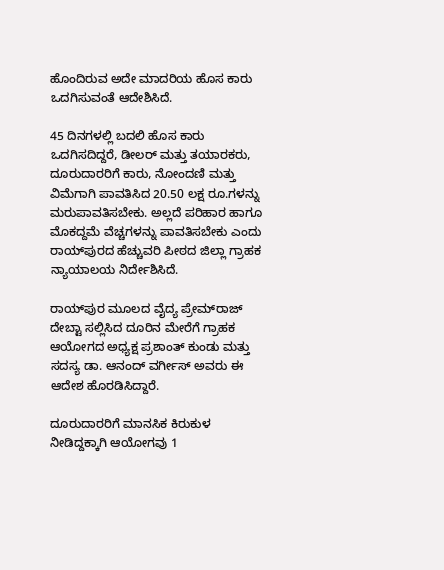ಹೊಂದಿರುವ ಅದೇ ಮಾದರಿಯ ಹೊಸ ಕಾರು ಒದಗಿಸುವಂತೆ ಆದೇಶಿಸಿದೆ.

45 ದಿನಗಳಲ್ಲಿ ಬದಲಿ ಹೊಸ ಕಾರು ಒದಗಿಸದಿದ್ದರೆ, ಡೀಲರ್ ಮತ್ತು ತಯಾರಕರು, ದೂರುದಾರರಿಗೆ ಕಾರು, ನೋಂದಣಿ ಮತ್ತು ವಿಮೆಗಾಗಿ ಪಾವತಿಸಿದ 20.50 ಲಕ್ಷ ರೂ.ಗಳನ್ನು ಮರುಪಾವತಿಸಬೇಕು. ಅಲ್ಲದೆ ಪರಿಹಾರ ಹಾಗೂ ಮೊಕದ್ದಮೆ ವೆಚ್ಚಗಳನ್ನು ಪಾವತಿಸಬೇಕು ಎಂದು ರಾಯ್‌ಪುರದ ಹೆಚ್ಚುವರಿ ಪೀಠದ ಜಿಲ್ಲಾ ಗ್ರಾಹಕ ನ್ಯಾಯಾಲಯ ನಿರ್ದೇಶಿಸಿದೆ.

ರಾಯ್‌ಪುರ ಮೂಲದ ವೈದ್ಯ ಪ್ರೇಮ್‌ರಾಜ್ ದೇಬ್ಟಾ ಸಲ್ಲಿಸಿದ ದೂರಿನ ಮೇರೆಗೆ ಗ್ರಾಹಕ ಆಯೋಗದ ಅಧ್ಯಕ್ಷ ಪ್ರಶಾಂತ್ ಕುಂಡು ಮತ್ತು ಸದಸ್ಯ ಡಾ. ಆನಂದ್ ವರ್ಗೀಸ್ ಅವರು ಈ ಆದೇಶ ಹೊರಡಿಸಿದ್ದಾರೆ.

ದೂರುದಾರರಿಗೆ ಮಾನಸಿಕ ಕಿರುಕುಳ ನೀಡಿದ್ದಕ್ಕಾಗಿ ಆಯೋಗವು 1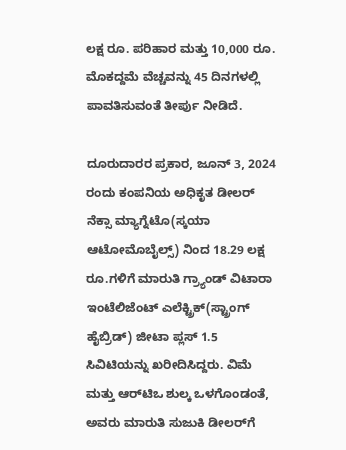ಲಕ್ಷ ರೂ. ಪರಿಹಾರ ಮತ್ತು 10,000 ರೂ. ಮೊಕದ್ದಮೆ ವೆಚ್ಚವನ್ನು 45 ದಿನಗಳಲ್ಲಿ ಪಾವತಿಸುವಂತೆ ತೀರ್ಪು ನೀಡಿದೆ.

ದೂರುದಾರರ ಪ್ರಕಾರ, ಜೂನ್ 3, 2024 ರಂದು ಕಂಪನಿಯ ಅಧಿಕೃತ ಡೀಲರ್ ನೆಕ್ಸಾ ಮ್ಯಾಗ್ನೆಟೊ(ಸ್ಕಯಾ ಆಟೋಮೊಬೈಲ್ಸ್) ನಿಂದ 18.29 ಲಕ್ಷ ರೂ.ಗಳಿಗೆ ಮಾರುತಿ ಗ್ರ್ಯಾಂಡ್ ವಿಟಾರಾ ಇಂಟೆಲಿಜೆಂಟ್ ಎಲೆಕ್ಟ್ರಿಕ್(ಸ್ಟ್ರಾಂಗ್ ಹೈಬ್ರಿಡ್) ಜೀಟಾ ಪ್ಲಸ್ 1.5 ಸಿವಿಟಿಯನ್ನು ಖರೀದಿಸಿದ್ದರು. ವಿಮೆ ಮತ್ತು ಆರ್‌ಟಿಒ ಶುಲ್ಕ ಒಳಗೊಂಡಂತೆ, ಅವರು ಮಾರುತಿ ಸುಜುಕಿ ಡೀಲರ್‌ಗೆ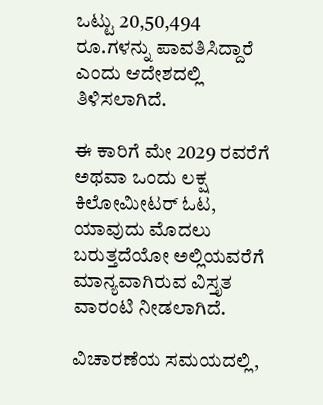ಒಟ್ಟು 20,50,494 ರೂ.ಗಳನ್ನು ಪಾವತಿಸಿದ್ದಾರೆ ಎಂದು ಆದೇಶದಲ್ಲಿ ತಿಳಿಸಲಾಗಿದೆ.

ಈ ಕಾರಿಗೆ ಮೇ 2029 ರವರೆಗೆ ಅಥವಾ ಒಂದು ಲಕ್ಷ ಕಿಲೋಮೀಟರ್ ಓಟ, ಯಾವುದು ಮೊದಲು ಬರುತ್ತದೆಯೋ ಅಲ್ಲಿಯವರೆಗೆ ಮಾನ್ಯವಾಗಿರುವ ವಿಸ್ತೃತ ವಾರಂಟಿ ನೀಡಲಾಗಿದೆ.

ವಿಚಾರಣೆಯ ಸಮಯದಲ್ಲಿ,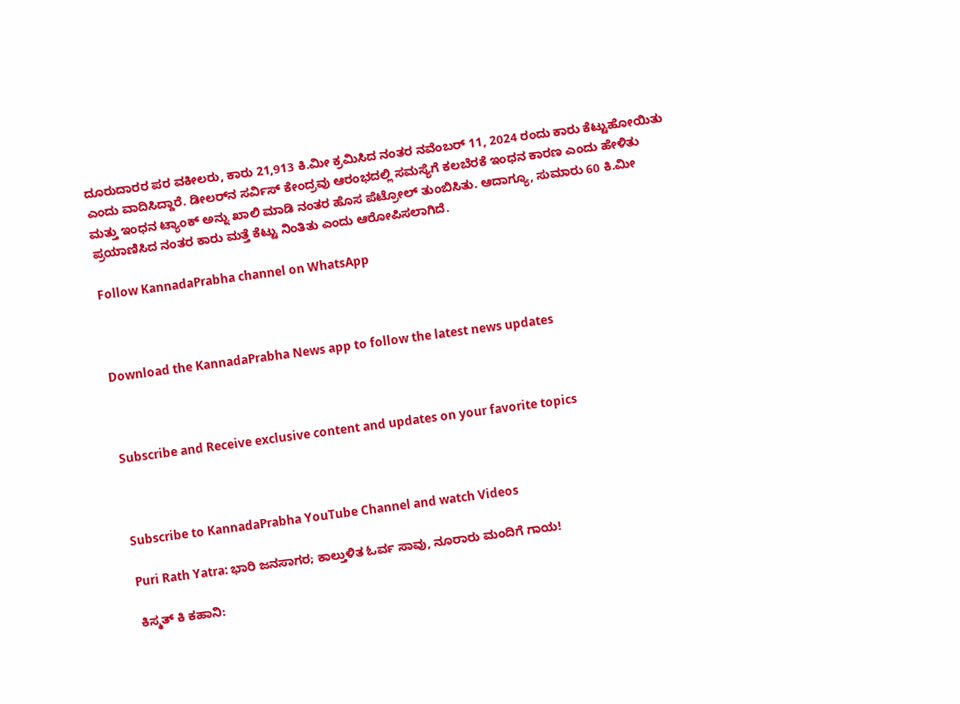ದೂರುದಾರರ ಪರ ವಕೀಲರು, ಕಾರು 21,913 ಕಿ.ಮೀ ಕ್ರಮಿಸಿದ ನಂತರ ನವೆಂಬರ್ 11, 2024 ರಂದು ಕಾರು ಕೆಟ್ಟುಹೋಯಿತು ಎಂದು ವಾದಿಸಿದ್ದಾರೆ. ಡೀಲರ್‌ನ ಸರ್ವಿಸ್ ಕೇಂದ್ರವು ಆರಂಭದಲ್ಲಿ ಸಮಸ್ಯೆಗೆ ಕಲಬೆರಕೆ ಇಂಧನ ಕಾರಣ ಎಂದು ಹೇಳಿತು ಮತ್ತು ಇಂಧನ ಟ್ಯಾಂಕ್ ಅನ್ನು ಖಾಲಿ ಮಾಡಿ ನಂತರ ಹೊಸ ಪೆಟ್ರೋಲ್ ತುಂಬಿಸಿತು. ಆದಾಗ್ಯೂ, ಸುಮಾರು 60 ಕಿ.ಮೀ ಪ್ರಯಾಣಿಸಿದ ನಂತರ ಕಾರು ಮತ್ತೆ ಕೆಟ್ಟು ನಿಂತಿತು ಎಂದು ಆರೋಪಿಸಲಾಗಿದೆ.

Follow KannadaPrabha channel on WhatsApp



Download the KannadaPrabha News app to follow the latest news updates



Subscribe and Receive exclusive content and updates on your favorite topics



Subscribe to KannadaPrabha YouTube Channel and watch Videos

Puri Rath Yatra: ಭಾರಿ ಜನಸಾಗರ; ಕಾಲ್ತುಳಿತ ಓರ್ವ ಸಾವು, ನೂರಾರು ಮಂದಿಗೆ ಗಾಯ!

ಕಿಸ್ಮತ್ ಕಿ ಕಹಾನಿ: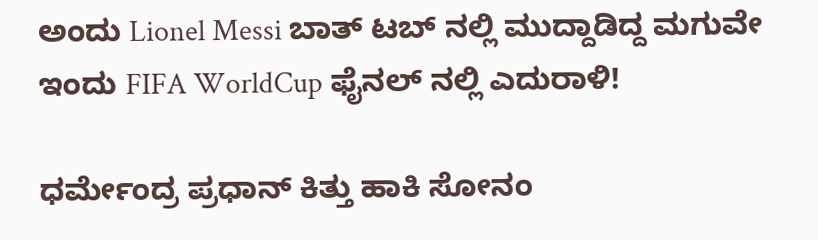ಅಂದು Lionel Messi ಬಾತ್ ಟಬ್ ನಲ್ಲಿ ಮುದ್ದಾಡಿದ್ದ ಮಗುವೇ ಇಂದು FIFA WorldCup ಫೈನಲ್ ನಲ್ಲಿ ಎದುರಾಳಿ!

ಧರ್ಮೇಂದ್ರ ಪ್ರಧಾನ್ ಕಿತ್ತು ಹಾಕಿ ಸೋನಂ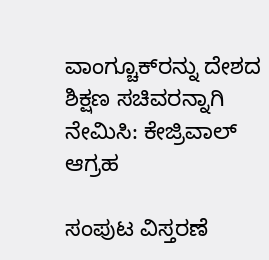ವಾಂಗ್ಚೂಕ್‌ರನ್ನು ದೇಶದ ಶಿಕ್ಷಣ ಸಚಿವರನ್ನಾಗಿ ನೇಮಿಸಿ: ಕೇಜ್ರಿವಾಲ್ ಆಗ್ರಹ

ಸಂಪುಟ ವಿಸ್ತರಣೆ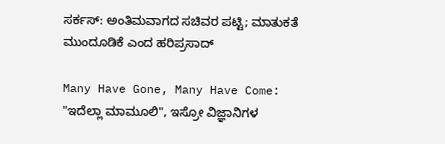ಸರ್ಕಸ್: ಅಂತಿಮವಾಗದ ಸಚಿವರ ಪಟ್ಟಿ; ಮಾತುಕತೆ ಮುಂದೂಡಿಕೆ ಎಂದ ಹರಿಪ್ರಸಾದ್

Many Have Gone, Many Have Come: "ಇದೆಲ್ಲಾ ಮಾಮೂಲಿ", ಇಸ್ರೋ ವಿಜ್ಞಾನಿಗಳ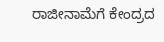ರಾಜೀನಾಮೆಗೆ ಕೇಂದ್ರದ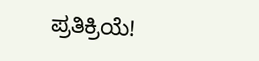ಪ್ರತಿಕ್ರಿಯೆ!